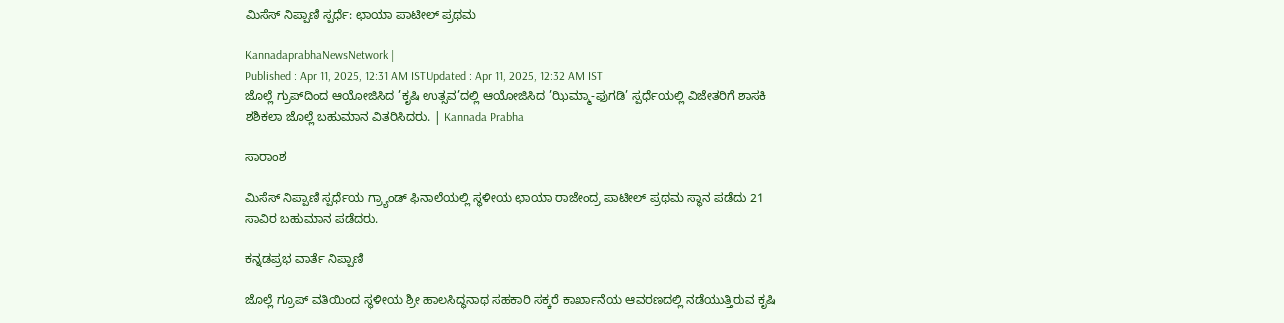ಮಿಸೆಸ್ ನಿಪ್ಪಾಣಿ ಸ್ಪರ್ಧೆ: ಛಾಯಾ ಪಾಟೀಲ್‌ ಪ್ರಥಮ

KannadaprabhaNewsNetwork |
Published : Apr 11, 2025, 12:31 AM ISTUpdated : Apr 11, 2025, 12:32 AM IST
ಜೊಲ್ಲೆ ಗ್ರುಪ್‌ದಿಂದ ಆಯೋಜಿಸಿದ ’ಕೃಷಿ ಉತ್ಸವ’ದಲ್ಲಿ ಆಯೋಜಿಸಿದ ’ಝಿಮ್ಮಾ-ಫುಗಡಿ’ ಸ್ಪರ್ಧೆಯಲ್ಲಿ ವಿಜೇತರಿಗೆ ಶಾಸಕಿ ಶಶಿಕಲಾ ಜೊಲ್ಲೆ ಬಹುಮಾನ ವಿತರಿಸಿದರು. | Kannada Prabha

ಸಾರಾಂಶ

ಮಿಸೆಸ್ ನಿಪ್ಪಾಣಿ ಸ್ಪರ್ಧೆಯ ಗ್ರ್ಯಾಂಡ್ ಫಿನಾಲೆಯಲ್ಲಿ ಸ್ಥಳೀಯ ಛಾಯಾ ರಾಜೇಂದ್ರ ಪಾಟೀಲ್ ಪ್ರಥಮ ಸ್ಥಾನ ಪಡೆದು 21 ಸಾವಿರ ಬಹುಮಾನ ಪಡೆದರು.

ಕನ್ನಡಪ್ರಭ ವಾರ್ತೆ ನಿಪ್ಪಾಣಿ

ಜೊಲ್ಲೆ ಗ್ರೂಪ್ ವತಿಯಿಂದ ಸ್ಥಳೀಯ ಶ್ರೀ ಹಾಲಸಿದ್ಧನಾಥ ಸಹಕಾರಿ ಸಕ್ಕರೆ ಕಾರ್ಖಾನೆಯ ಆವರಣದಲ್ಲಿ ನಡೆಯುತ್ತಿರುವ ಕೃಷಿ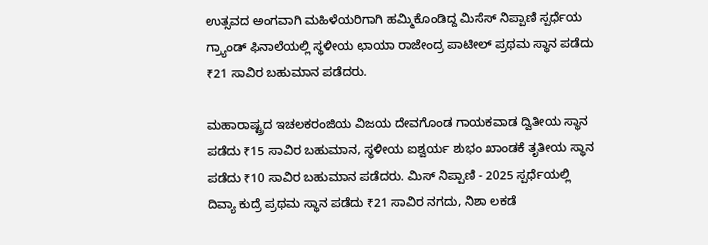ಉತ್ಸವದ ಅಂಗವಾಗಿ ಮಹಿಳೆಯರಿಗಾಗಿ ಹಮ್ಮಿಕೊಂಡಿದ್ದ ಮಿಸೆಸ್ ನಿಪ್ಪಾಣಿ ಸ್ಪರ್ಧೆಯ ಗ್ರ್ಯಾಂಡ್ ಫಿನಾಲೆಯಲ್ಲಿ ಸ್ಥಳೀಯ ಛಾಯಾ ರಾಜೇಂದ್ರ ಪಾಟೀಲ್ ಪ್ರಥಮ ಸ್ಥಾನ ಪಡೆದು ₹21 ಸಾವಿರ ಬಹುಮಾನ ಪಡೆದರು.

ಮಹಾರಾಷ್ಟ್ರದ ಇಚಲಕರಂಜಿಯ ವಿಜಯ ದೇವಗೊಂಡ ಗಾಯಕವಾಡ ದ್ವಿತೀಯ ಸ್ಥಾನ ಪಡೆದು ₹15 ಸಾವಿರ ಬಹುಮಾನ, ಸ್ಥಳೀಯ ಐಶ್ವರ್ಯ ಶುಭಂ ಖಾಂಡಕೆ ತೃತೀಯ ಸ್ಥಾನ ಪಡೆದು ₹10 ಸಾವಿರ ಬಹುಮಾನ ಪಡೆದರು. ಮಿಸ್ ನಿಪ್ಪಾಣಿ - 2025 ಸ್ಪರ್ಧೆಯಲ್ಲಿ ದಿವ್ಯಾ ಕುದ್ರೆ ಪ್ರಥಮ ಸ್ಥಾನ ಪಡೆದು ₹21 ಸಾವಿರ ನಗದು, ನಿಶಾ ಲಕಡೆ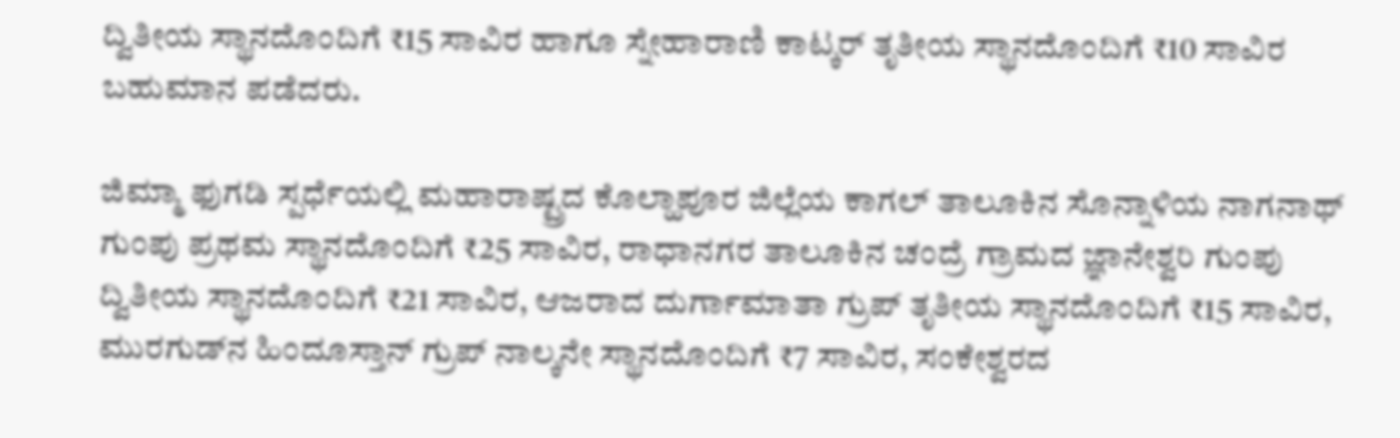ದ್ವಿತೀಯ ಸ್ಥಾನದೊಂದಿಗೆ ₹15 ಸಾವಿರ ಹಾಗೂ ಸ್ನೇಹಾರಾಣಿ ಕಾಟ್ಕರ್ ತೃತೀಯ ಸ್ಥಾನದೊಂದಿಗೆ ₹10 ಸಾವಿರ ಬಹುಮಾನ ಪಡೆದರು.

ಜಿಮ್ಮಾ ಫುಗಡಿ ಸ್ಪರ್ಧೆಯಲ್ಲಿ ಮಹಾರಾಷ್ಟ್ರದ ಕೊಲ್ಹಾಪೂರ ಜಿಲ್ಲೆಯ ಕಾಗಲ್ ತಾಲೂಕಿನ ಸೊನ್ನಾಳಿಯ ನಾಗನಾಥ್ ಗುಂಪು ಪ್ರಥಮ ಸ್ಥಾನದೊಂದಿಗೆ ₹25 ಸಾವಿರ, ರಾಧಾನಗರ ತಾಲೂಕಿನ ಚಂದ್ರೆ ಗ್ರಾಮದ ಜ್ಞಾನೇಶ್ವರಿ ಗುಂಪು ದ್ವಿತೀಯ ಸ್ಥಾನದೊಂದಿಗೆ ₹21 ಸಾವಿರ, ಆಜರಾದ ದುರ್ಗಾಮಾತಾ ಗ್ರುಪ್ ತೃತೀಯ ಸ್ಥಾನದೊಂದಿಗೆ ₹15 ಸಾವಿರ, ಮುರಗುಡ್‌ನ ಹಿಂದೂಸ್ತಾನ್ ಗ್ರುಪ್ ನಾಲ್ಕನೇ ಸ್ಥಾನದೊಂದಿಗೆ ₹7 ಸಾವಿರ, ಸಂಕೇಶ್ವರದ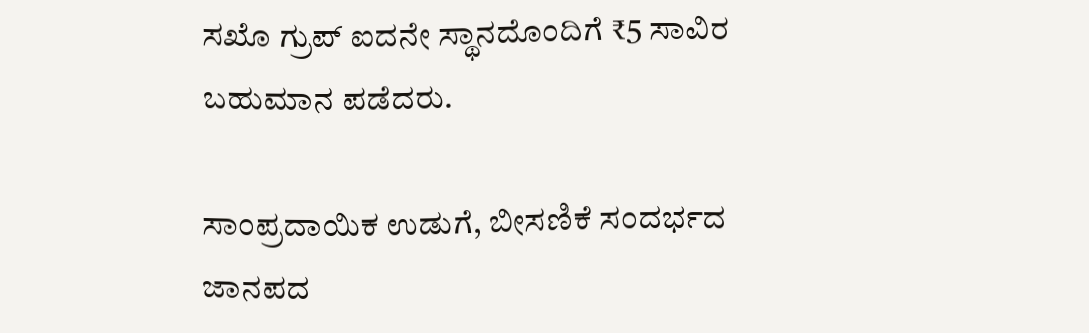ಸಖೊ ಗ್ರುಪ್ ಐದನೇ ಸ್ಥಾನದೊಂದಿಗೆ ₹5 ಸಾವಿರ ಬಹುಮಾನ ಪಡೆದರು.

ಸಾಂಪ್ರದಾಯಿಕ ಉಡುಗೆ, ಬೀಸಣಿಕೆ ಸಂದರ್ಭದ ಜಾನಪದ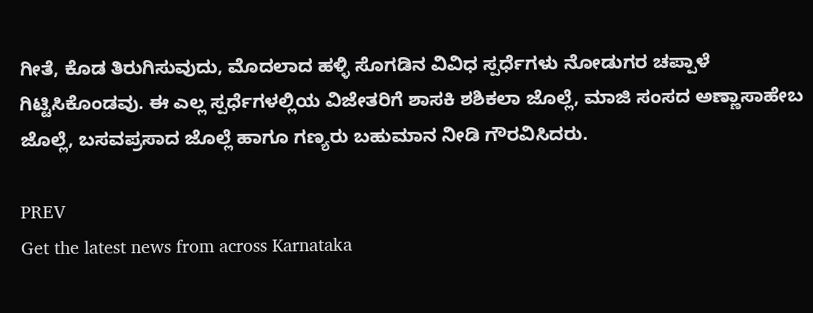ಗೀತೆ, ಕೊಡ ತಿರುಗಿಸುವುದು, ಮೊದಲಾದ ಹಳ್ಳಿ ಸೊಗಡಿನ ವಿವಿಧ ಸ್ಪರ್ಧೆಗಳು ನೋಡುಗರ ಚಪ್ಪಾಳೆ ಗಿಟ್ಟಿಸಿಕೊಂಡವು. ಈ ಎಲ್ಲ ಸ್ಪರ್ಧೆಗಳಲ್ಲಿಯ ವಿಜೇತರಿಗೆ ಶಾಸಕಿ ಶಶಿಕಲಾ ಜೊಲ್ಲೆ, ಮಾಜಿ ಸಂಸದ ಅಣ್ಣಾಸಾಹೇಬ ಜೊಲ್ಲೆ, ಬಸವಪ್ರಸಾದ ಜೊಲ್ಲೆ ಹಾಗೂ ಗಣ್ಯರು ಬಹುಮಾನ ನೀಡಿ ಗೌರವಿಸಿದರು.

PREV
Get the latest news from across Karnataka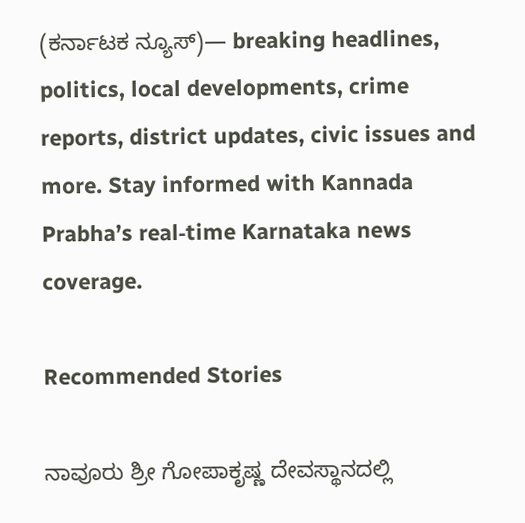(ಕರ್ನಾಟಕ ನ್ಯೂಸ್)— breaking headlines, politics, local developments, crime reports, district updates, civic issues and more. Stay informed with Kannada Prabha’s real‑time Karnataka news coverage.

Recommended Stories

ನಾವೂರು ಶ್ರೀ ಗೋಪಾಕೃಷ್ಣ ದೇವಸ್ಥಾನದಲ್ಲಿ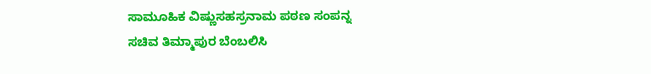ಸಾಮೂಹಿಕ ವಿಷ್ಣುಸಹಸ್ರನಾಮ ಪಠಣ ಸಂಪನ್ನ
ಸಚಿವ ತಿಮ್ಮಾಪುರ ಬೆಂಬಲಿಸಿ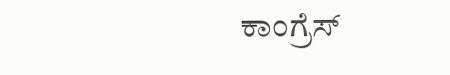ಕಾಂಗ್ರೆಸ್‌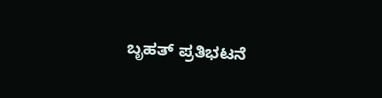ಬೃಹತ್‌ ಪ್ರತಿಭಟನೆ